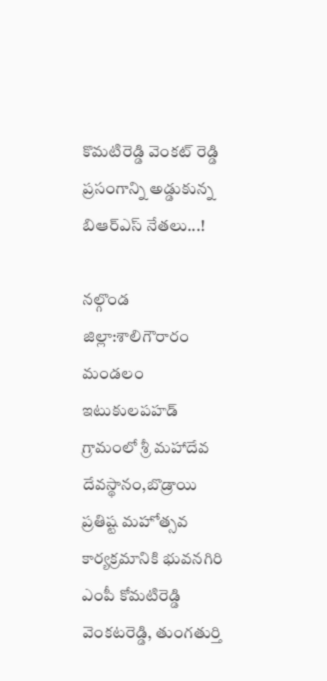కొమటిరెడ్డి వెంకట్ రెడ్డి ప్రసంగాన్ని అడ్డుకున్న బిఆర్ఎస్ నేతలు...!

నల్గొండ జిల్లా:శాలిగౌరారం మండలం ఇటుకులపహడ్ గ్రామంలో శ్రీ మహాదేవ దేవస్థానం,బొడ్రాయి ప్రతిష్ట మహోత్సవ కార్యక్రమానికి భువనగిరి ఎంపీ కోమటిరెడ్డి వెంకటరెడ్డి, తుంగతుర్తి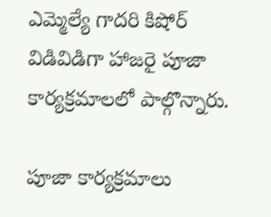ఎమ్మెల్యే గాదరి కిషోర్ విడివిడిగా హాజరై పూజా కార్యక్రమాలలో పాల్గొన్నారు.

పూజా కార్యక్రమాలు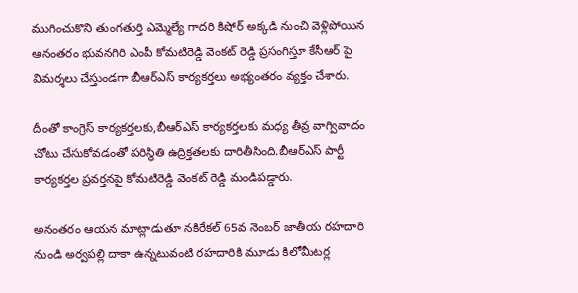ముగించుకొని తుంగతుర్తి ఎమ్మెల్యే గాదరి కిషోర్ అక్కడి నుంచి వెళ్లిపోయిన ఆనంతరం భువనగిరి ఎంపీ కోమటిరెడ్డి వెంకట్ రెడ్డి ప్రసంగిస్తూ కేసీఆర్ పై విమర్శలు చేస్తుండగా బీఆర్ఎస్ కార్యకర్తలు అభ్యంతరం వ్యక్తం చేశారు.

దీంతో కాంగ్రెస్ కార్యకర్తలకు,బీఆర్ఎస్ కార్యకర్తలకు మధ్య తీవ్ర వాగ్వివాదం చోటు చేసుకోవడంతో పరిస్థితి ఉద్రిక్తతలకు దారితీసింది.బీఆర్ఎస్ పార్టీ కార్యకర్తల ప్రవర్తనపై కోమటిరెడ్డి వెంకట్ రెడ్డి మండిపడ్డారు.

అనంతరం ఆయన మాట్లాడుతూ నకిరేకల్ 65వ నెంబర్ జాతీయ రహదారి నుండి అర్వపల్లి దాకా ఉన్నటువంటి రహదారికి మూడు కిలోమీటర్ల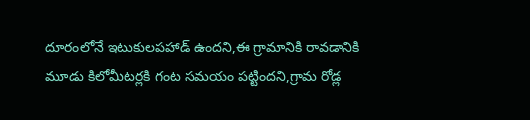దూరంలోనే ఇటుకులపహాడ్ ఉందని,ఈ గ్రామానికి రావడానికి మూడు కిలోమీటర్లకి గంట సమయం పట్టిందని,గ్రామ రోడ్ల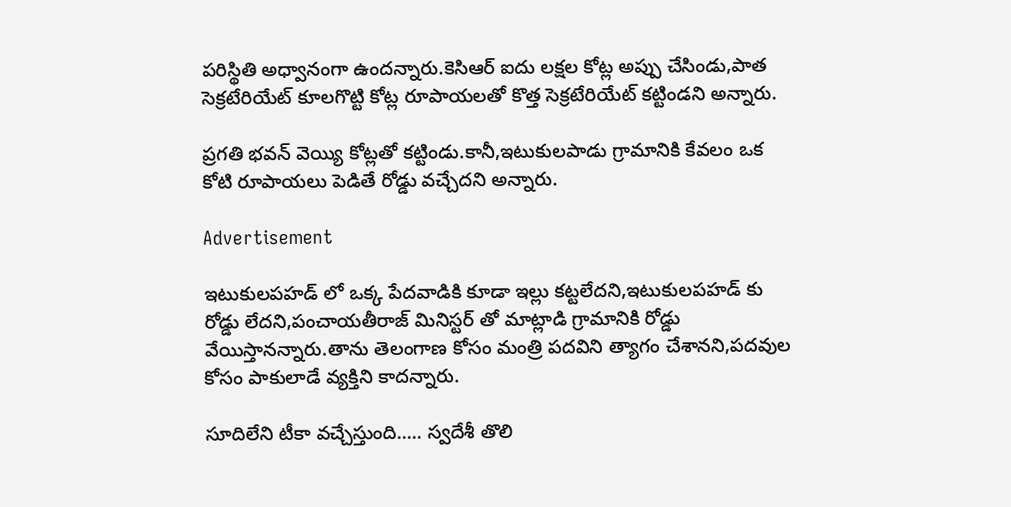పరిస్థితి అధ్వానంగా ఉందన్నారు.కెసిఆర్ ఐదు లక్షల కోట్ల అప్పు చేసిండు,పాత సెక్రటేరియేట్ కూలగొట్టి కోట్ల రూపాయలతో కొత్త సెక్రటేరియేట్ కట్టిండని అన్నారు.

ప్రగతి భవన్ వెయ్యి కోట్లతో కట్టిండు.కానీ,ఇటుకులపాడు గ్రామానికి కేవలం ఒక కోటి రూపాయలు పెడితే రోడ్డు వచ్చేదని అన్నారు.

Advertisement

ఇటుకులపహడ్ లో ఒక్క పేదవాడికి కూడా ఇల్లు కట్టలేదని,ఇటుకులపహడ్ కు రోడ్డు లేదని,పంచాయతీరాజ్ మినిస్టర్ తో మాట్లాడి గ్రామానికి రోడ్డు వేయిస్తానన్నారు.తాను తెలంగాణ కోసం మంత్రి పదవిని త్యాగం చేశానని,పదవుల కోసం పాకులాడే వ్యక్తిని కాదన్నారు.

సూదిలేని టీకా వచ్చేస్తుంది..... స్వదేశీ తొలి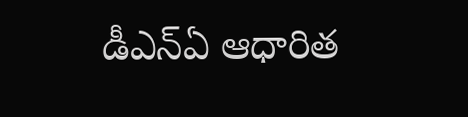డీఎన్ఏ ఆధారిత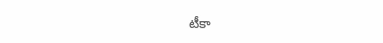టీకా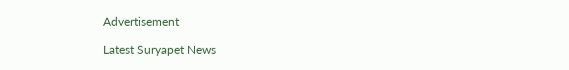Advertisement

Latest Suryapet News